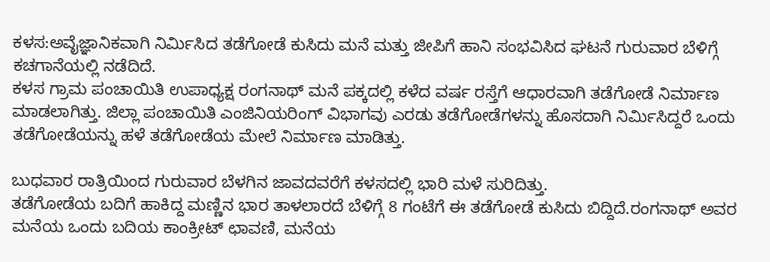ಕಳಸ:ಅವೈಜ್ಞಾನಿಕವಾಗಿ ನಿರ್ಮಿಸಿದ ತಡೆಗೋಡೆ ಕುಸಿದು ಮನೆ ಮತ್ತು ಜೀಪಿಗೆ ಹಾನಿ ಸಂಭವಿಸಿದ ಘಟನೆ ಗುರುವಾರ ಬೆಳಿಗ್ಗೆ ಕಚಗಾನೆಯಲ್ಲಿ ನಡೆದಿದೆ.
ಕಳಸ ಗ್ರಾಮ ಪಂಚಾಯಿತಿ ಉಪಾಧ್ಯಕ್ಷ ರಂಗನಾಥ್ ಮನೆ ಪಕ್ಕದಲ್ಲಿ ಕಳೆದ ವರ್ಷ ರಸ್ತೆಗೆ ಆಧಾರವಾಗಿ ತಡೆಗೋಡೆ ನಿರ್ಮಾಣ ಮಾಡಲಾಗಿತ್ತು. ಜಿಲ್ಲಾ ಪಂಚಾಯಿತಿ ಎಂಜಿನಿಯರಿಂಗ್ ವಿಭಾಗವು ಎರಡು ತಡೆಗೋಡೆಗಳನ್ನು ಹೊಸದಾಗಿ ನಿರ್ಮಿಸಿದ್ದರೆ ಒಂದು ತಡೆಗೋಡೆಯನ್ನು ಹಳೆ ತಡೆಗೋಡೆಯ ಮೇಲೆ ನಿರ್ಮಾಣ ಮಾಡಿತ್ತು.

ಬುಧವಾರ ರಾತ್ರಿಯಿಂದ ಗುರುವಾರ ಬೆಳಗಿನ ಜಾವದವರೆಗೆ ಕಳಸದಲ್ಲಿ ಭಾರಿ ಮಳೆ ಸುರಿದಿತ್ತು.
ತಡೆಗೋಡೆಯ ಬದಿಗೆ ಹಾಕಿದ್ದ ಮಣ್ಣಿನ ಭಾರ ತಾಳಲಾರದೆ ಬೆಳಿಗ್ಗೆ 8 ಗಂಟೆಗೆ ಈ ತಡೆಗೋಡೆ ಕುಸಿದು ಬಿದ್ದಿದೆ.ರಂಗನಾಥ್ ಅವರ ಮನೆಯ ಒಂದು ಬದಿಯ ಕಾಂಕ್ರೀಟ್ ಛಾವಣಿ, ಮನೆಯ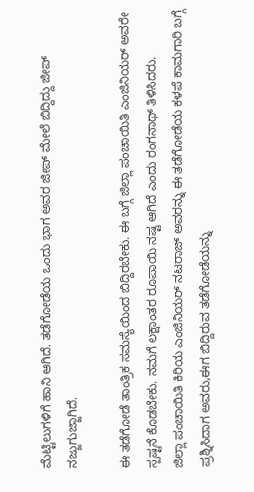ಮೆಟ್ಟಿಲುಗಳಿಗೆ ಹಾನಿ ಆಗಿದೆ. ತಡೆಗೋಡೆಯ ಒಂದು ಭಾಗ ಅವರ ಜೀಪ್ ಮೇಲೆ ಬಿದ್ದಿದ್ದು ಜೀಪ್ ನಜ್ಜುಗುಜ್ಜಾಗಿದೆ.

ಈ ತಡೆಗೋಡೆ ತಾಂತ್ರಿಕ ಸಮಸ್ಯೆಯಿಂದ ಬಿದ್ದಿರಬೇಕು. ಈ ಬಗ್ಗೆ ಜಿಲ್ಲಾ ಪಂಚಾಯಿತಿ ಎಂಜಿನಿಯರ್ ಅವರೇ ಸ್ಪಷ್ಟನೆ ಕೊಡಬೇಕು. ನಮಗೆ ಲಕ್ಷಾಂತರ ರೂಪಾಯಿ ನಷ್ಟ ಆಗಿದೆ ಎಂದು ರಂಗನಾಥ್ ತಿಳಿಸಿದರು.
ಜಿಲ್ಲಾ ಪಂಚಾಯಿತಿ ಕಿರಿಯ ಎಂಜಿನಿಯರ್ ನಟರಾಜ್ ಅವರನ್ನು ಈ ತಡೆಗೋಡೆಯ ಕಳಪೆ ಕಾಮಗಾರಿ ಬಗ್ಗೆ ಪ್ರಶ್ನಿಸಿದಾಗ ಅವರು,ಈಗ ಬಿದ್ದಿರುವ ತಡೆಗೋಡೆಯನ್ನು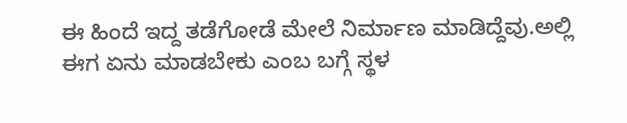ಈ ಹಿಂದೆ ಇದ್ದ ತಡೆಗೋಡೆ ಮೇಲೆ ನಿರ್ಮಾಣ ಮಾಡಿದ್ದೆವು.ಅಲ್ಲಿ ಈಗ ಏನು ಮಾಡಬೇಕು ಎಂಬ ಬಗ್ಗೆ ಸ್ಥಳ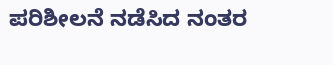ಪರಿಶೀಲನೆ ನಡೆಸಿದ ನಂತರ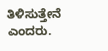ತಿಳಿಸುತ್ತೇನೆ ಎಂದರು.